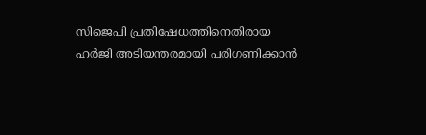സിജെപി പ്രതിഷേധത്തിനെതിരായ ഹര്‍ജി അടിയന്തരമായി പരിഗണിക്കാന്‍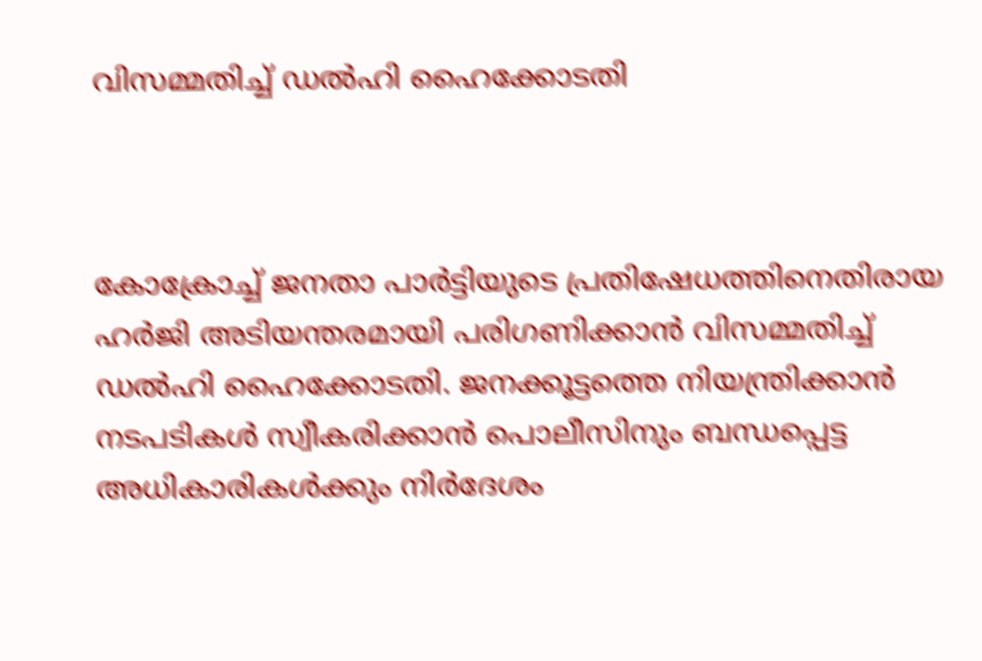വിസമ്മതിച്ച് ഡല്‍ഹി ഹൈക്കോടതി



കോക്രോച്ച് ജനതാ പാര്‍ട്ടിയുടെ പ്രതിഷേധത്തിനെതിരായ ഹര്‍ജി അടിയന്തരമായി പരിഗണിക്കാന്‍ വിസമ്മതിച്ച് ഡല്‍ഹി ഹൈക്കോടതി. ജനക്കൂട്ടത്തെ നിയന്ത്രിക്കാന്‍ നടപടികള്‍ സ്വീകരിക്കാന്‍ പൊലീസിനും ബന്ധപ്പെട്ട അധികാരികള്‍ക്കും നിര്‍ദേശം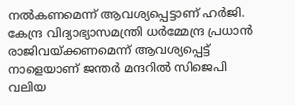നല്‍കണമെന്ന് ആവശ്യപ്പെട്ടാണ് ഹര്‍ജി. കേന്ദ്ര വിദ്യാഭ്യാസമന്ത്രി ധര്‍മ്മേന്ദ്ര പ്രധാന്‍ രാജിവയ്ക്കണമെന്ന് ആവശ്യപ്പെട്ട് നാളെയാണ് ജന്തര്‍ മന്ദറില്‍ സിജെപി വലിയ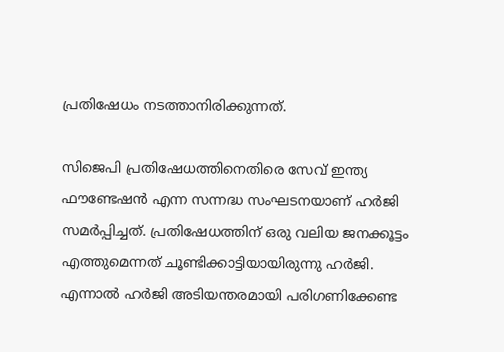പ്രതിഷേധം നടത്താനിരിക്കുന്നത്.

സിജെപി പ്രതിഷേധത്തിനെതിരെ സേവ് ഇന്ത്യ ഫൗണ്ടേഷന്‍ എന്ന സന്നദ്ധ സംഘടനയാണ് ഹര്‍ജി സമര്‍പ്പിച്ചത്. പ്രതിഷേധത്തിന് ഒരു വലിയ ജനക്കൂട്ടം എത്തുമെന്നത് ചൂണ്ടിക്കാട്ടിയായിരുന്നു ഹര്‍ജി. എന്നാല്‍ ഹര്‍ജി അടിയന്തരമായി പരിഗണിക്കേണ്ട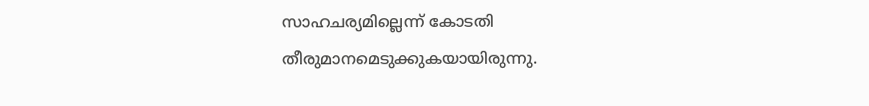സാഹചര്യമില്ലെന്ന് കോടതി തീരുമാനമെടുക്കുകയായിരുന്നു.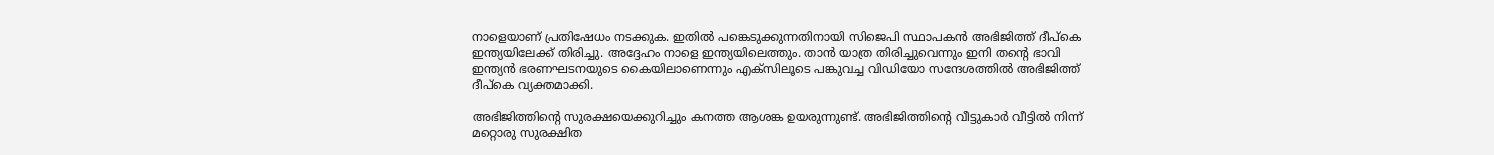നാളെയാണ് പ്രതിഷേധം നടക്കുക. ഇതില്‍ പങ്കെടുക്കുന്നതിനായി സിജെപി സ്ഥാപകന്‍ അഭിജിത്ത് ദീപ്‌കെ ഇന്ത്യയിലേക്ക് തിരിച്ചു. അദ്ദേഹം നാളെ ഇന്ത്യയിലെത്തും. താന്‍ യാത്ര തിരിച്ചുവെന്നും ഇനി തന്റെ ഭാവി ഇന്ത്യന്‍ ഭരണഘടനയുടെ കൈയിലാണെന്നും എക്‌സിലൂടെ പങ്കുവച്ച വിഡിയോ സന്ദേശത്തില്‍ അഭിജിത്ത് ദീപ്‌കെ വ്യക്തമാക്കി.

അഭിജിത്തിന്റെ സുരക്ഷയെക്കുറിച്ചും കനത്ത ആശങ്ക ഉയരുന്നുണ്ട്. അഭിജിത്തിന്റെ വീട്ടുകാര്‍ വീട്ടില്‍ നിന്ന് മറ്റൊരു സുരക്ഷിത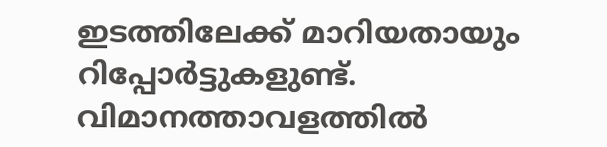ഇടത്തിലേക്ക് മാറിയതായും റിപ്പോര്‍ട്ടുകളുണ്ട്. വിമാനത്താവളത്തില്‍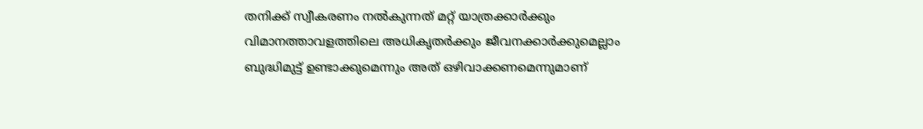തനിക്ക് സ്വീകരണം നല്‍കുന്നത് മറ്റ് യാത്രക്കാര്‍ക്കും വിമാനത്താവളത്തിലെ അധികൃതര്‍ക്കും ജീവനക്കാര്‍ക്കുമെല്ലാം ബുദ്ധിമുട്ട് ഉണ്ടാക്കുമെന്നും അത് ഒഴിവാക്കണമെന്നുമാണ്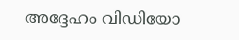അദ്ദേഹം വിഡിയോ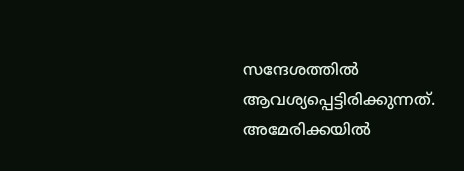സന്ദേശത്തില്‍ ആവശ്യപ്പെട്ടിരിക്കുന്നത്. അമേരിക്കയില്‍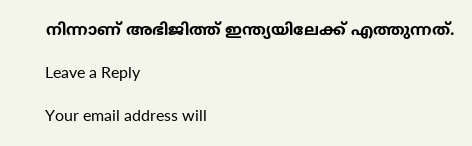നിന്നാണ് അഭിജിത്ത് ഇന്ത്യയിലേക്ക് എത്തുന്നത്.

Leave a Reply

Your email address will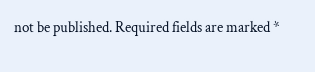not be published. Required fields are marked *